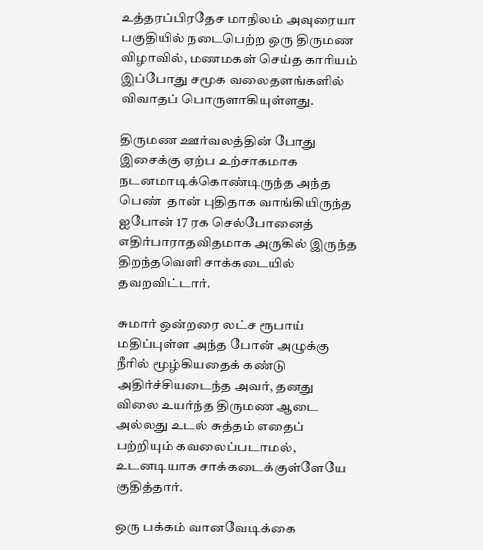உத்தரப்பிரதேச மாநிலம் அவுரையா பகுதியில் நடைபெற்ற ஒரு திருமண விழாவில், மணமகள் செய்த காரியம் இப்போது சமூக வலைதளங்களில் விவாதப் பொருளாகியுள்ளது.

திருமண ஊர்வலத்தின் போது இசைக்கு ஏற்ப உற்சாகமாக நடனமாடிக்கொண்டிருந்த அந்த பெண்  தான் புதிதாக வாங்கியிருந்த ஐபோன் 17 ரக செல்போனைத் எதிர்பாராதவிதமாக அருகில் இருந்த திறந்தவெளி சாக்கடையில் தவறவிட்டார்.

சுமார் ஒன்றரை லட்ச ரூபாய் மதிப்புள்ள அந்த போன் அழுக்கு நீரில் மூழ்கியதைக் கண்டு அதிர்ச்சியடைந்த அவர், தனது விலை உயர்ந்த திருமண ஆடை அல்லது உடல் சுத்தம் எதைப் பற்றியும் கவலைப்படாமல், உடனடியாக சாக்கடைக்குள்ளேயே குதித்தார்.

ஒரு பக்கம் வானவேடிக்கை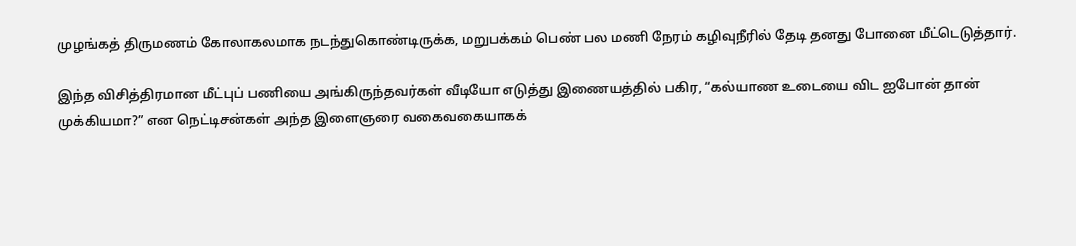முழங்கத் திருமணம் கோலாகலமாக நடந்துகொண்டிருக்க, மறுபக்கம் பெண் பல மணி நேரம் கழிவுநீரில் தேடி தனது போனை மீட்டெடுத்தார்.

இந்த விசித்திரமான மீட்புப் பணியை அங்கிருந்தவர்கள் வீடியோ எடுத்து இணையத்தில் பகிர, “கல்யாண உடையை விட ஐபோன் தான் முக்கியமா?” என நெட்டிசன்கள் அந்த இளைஞரை வகைவகையாகக்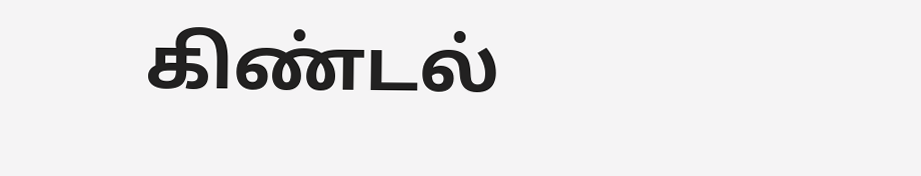கிண்டல்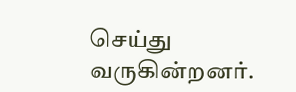செய்து வருகின்றனர்.